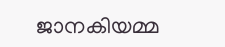ജാനകിയമ്മ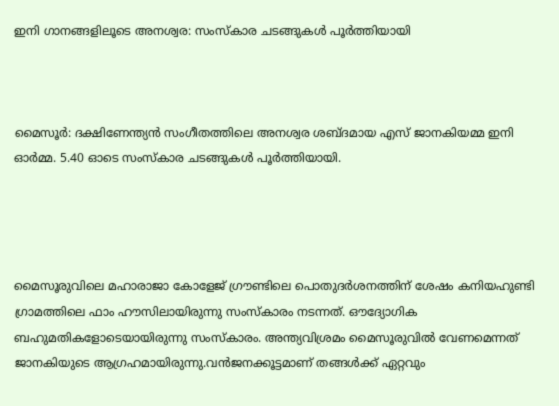ഇനി ഗാനങ്ങളിലൂടെ അനശ്വര: സംസ്കാര ചടങ്ങുകള്‍ പൂര്‍ത്തിയായി



മൈസൂർ: ദക്ഷിണേന്ത്യൻ സംഗീതത്തിലെ അനശ്വര ശബ്ദമായ എസ് ജാനകിയമ്മ ഇനി ഓർമ്മ. 5.40 ഓടെ സംസ്കാര ചടങ്ങുകള്‍ പൂർത്തിയായി.




മൈസൂരുവിലെ മഹാരാജാ കോളേജ് ഗ്രൗണ്ടിലെ പൊതുദർശനത്തിന് ശേഷം കനിയഹുണ്ടി ഗ്രാമത്തിലെ ഫാം ഹൗസിലായിരുന്നു സംസ്കാരം നടന്നത്. ഔദ്യോഗിക ബഹുമതികളോടെയായിരുന്നു സംസ്കാരം. അന്ത്യവിശ്രമം മൈസൂരുവില്‍ വേണമെന്നത് ജാനകിയുടെ ആഗ്രഹമായിരുന്നു.വൻജനക്കൂട്ടമാണ് തങ്ങള്‍ക്ക് ഏറ്റവും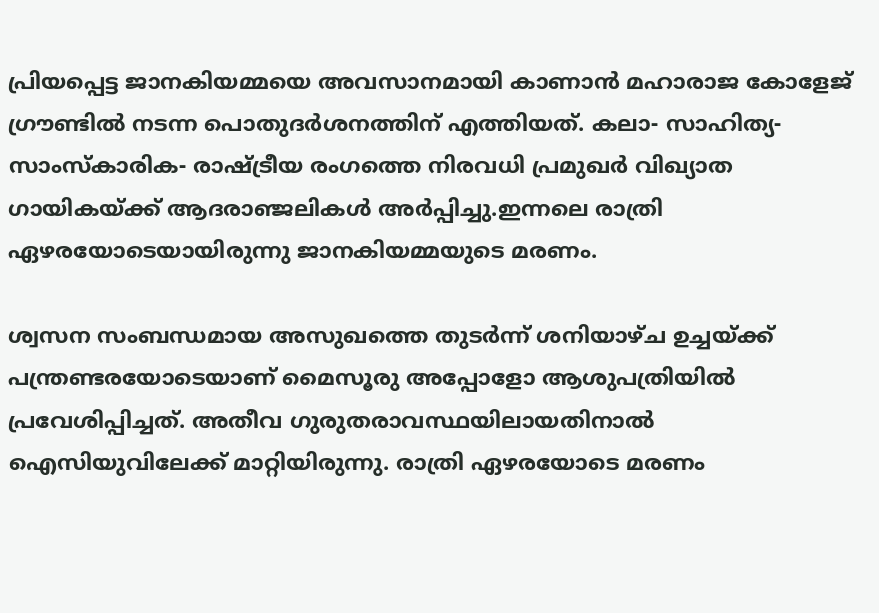പ്രിയപ്പെട്ട ജാനകിയമ്മയെ അവസാനമായി കാണാൻ മഹാരാജ കോളേജ് ഗ്രൗണ്ടില്‍ നടന്ന പൊതുദർശനത്തിന് എത്തിയത്. കലാ- സാഹിത്യ- സാംസ്‌കാരിക- രാഷ്ട്രീയ രംഗത്തെ നിരവധി പ്രമുഖർ വിഖ്യാത ഗായികയ്ക്ക് ആദരാഞ്ജലികള്‍ അര്‍പ്പിച്ചു.ഇന്നലെ രാത്രി ഏഴരയോടെയായിരുന്നു ജാനകിയമ്മയുടെ മരണം.

ശ്വസന സംബന്ധമായ അസുഖത്തെ തുടർന്ന് ശനിയാഴ്ച ഉച്ചയ്ക്ക് പന്ത്രണ്ടരയോടെയാണ് മൈസൂരു അപ്പോളോ ആശുപത്രിയില്‍ പ്രവേശിപ്പിച്ചത്. അതീവ ഗുരുതരാവസ്ഥയിലായതിനാല്‍ ഐസിയുവിലേക്ക് മാറ്റിയിരുന്നു. രാത്രി ഏഴരയോടെ മരണം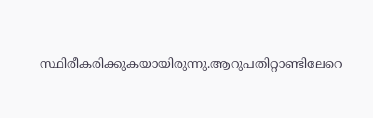സ്ഥിരീകരിക്കുകയായിരുന്നു.ആറുപതിറ്റാണ്ടിലേറെ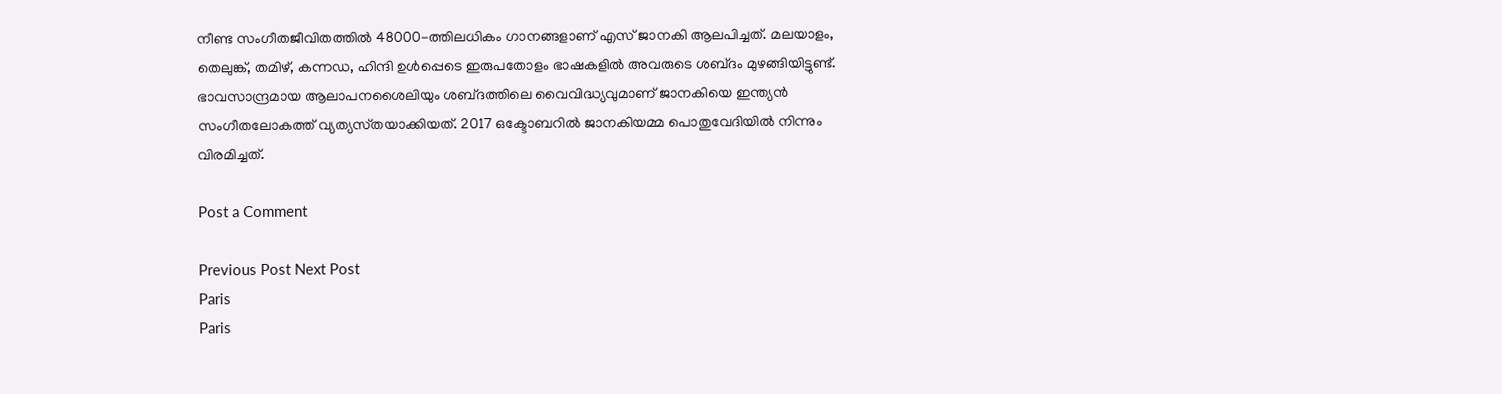നീണ്ട സംഗീതജീവിതത്തില്‍ 48000-ത്തിലധികം ഗാനങ്ങളാണ് എസ് ജാനകി ആലപിച്ചത്. മലയാളം, തെലുങ്ക്, തമിഴ്, കന്നഡ, ഹിന്ദി ഉള്‍പ്പെടെ ഇരുപതോളം ഭാഷകളില്‍ അവരുടെ ശബ്‌ദം മുഴങ്ങിയിട്ടുണ്ട്. ഭാവസാന്ദ്രമായ ആലാപനശൈലിയും ശബ്‌ദത്തിലെ വൈവിദ്ധ്യവുമാണ് ജാനകിയെ ഇന്ത്യൻ സംഗീതലോകത്ത് വ്യത്യസ്‌തയാക്കിയത്. 2017 ഒക്ടോബറില്‍ ജാനകിയമ്മ പൊതുവേദിയില്‍ നിന്നും വിരമിച്ചത്.

Post a Comment

Previous Post Next Post
Paris
Paris